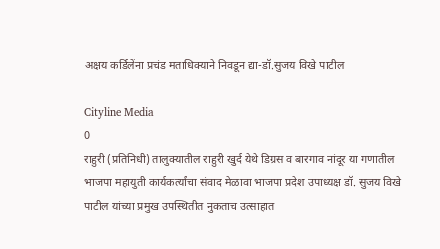अक्षय कर्डिलेंना प्रचंड मताधिक्याने निवडून द्या-डॉ.सुजय विखे पाटील

Cityline Media
0
राहुरी (प्रतिनिधी) तालुक्यातील राहुरी खुर्द येथे डिग्रस व बारगाव नांदूर या गणातील भाजपा महायुती कार्यकर्त्यांचा संवाद मेळावा भाजपा प्रदेश उपाध्यक्ष डॉ. सुजय विखे पाटील यांच्या प्रमुख उपस्थितीत नुकताच उत्साहात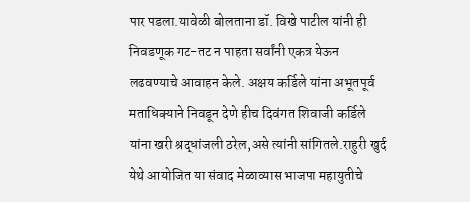पार पडला.यावेळी बोलताना डॉ. विखे पाटील यांनी ही निवडणूक गट-तट न पाहता सर्वांनी एकत्र येऊन लढवण्याचे आवाहन केले. अक्षय कर्डिले यांना अभूतपूर्व मताधिक्याने निवडून देणे हीच दिवंगत शिवाजी कर्डिले यांना खरी श्रद्धांजली ठरेल,असे त्यांनी सांगितले.राहुरी खुर्द येथे आयोजित या संवाद मेळाव्यास भाजपा महायुतीचे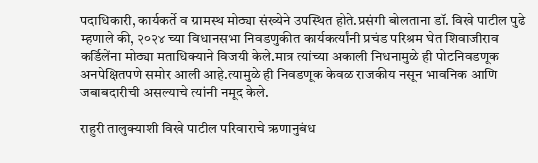पदाधिकारी, कार्यकर्ते व ग्रामस्थ मोठ्या संख्येने उपस्थित होते.प्रसंगी बोलताना डॉ. विखे पाटील पुढे म्हणाले की, २०२४ च्या विधानसभा निवडणुकीत कार्यकर्त्यांनी प्रचंड परिश्रम घेत शिवाजीराव कर्डिलेंना मोठ्या मताधिक्याने विजयी केले.मात्र त्यांच्या अकाली निधनामुळे ही पोटनिवडणूक अनपेक्षितपणे समोर आली आहे.त्यामुळे ही निवडणूक केवळ राजकीय नसून भावनिक आणि जबाबदारीची असल्याचे त्यांनी नमूद केले.

राहुरी तालुक्याशी विखे पाटील परिवाराचे ऋणानुबंध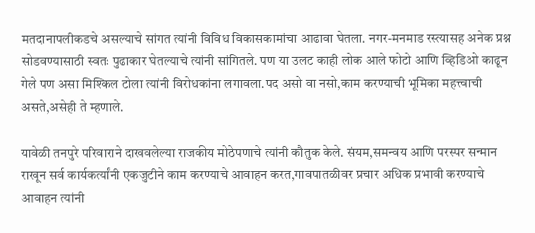मतदानापलीकडचे असल्याचे सांगत त्यांनी विविध विकासकामांचा आढावा घेतला. नगर-मनमाड रस्त्यासह अनेक प्रश्न सोडवण्यासाठी स्वतः पुढाकार घेतल्याचे त्यांनी सांगितले. पण या उलट काही लोक आले फोटो आणि व्हिडिओ काढून गेले पण असा मिश्किल टोला त्यांनी विरोधकांना लगावला.पद असो वा नसो,काम करण्याची भूमिका महत्त्वाची असते,असेही ते म्हणाले.

यावेळी तनपुरे परिवाराने दाखवलेल्या राजकीय मोठेपणाचे त्यांनी कौतुक केले. संयम,समन्वय आणि परस्पर सन्मान राखून सर्व कार्यकर्त्यांनी एकजुटीने काम करण्याचे आवाहन करत,गावपातळीवर प्रचार अधिक प्रभावी करण्याचे आवाहन त्यांनी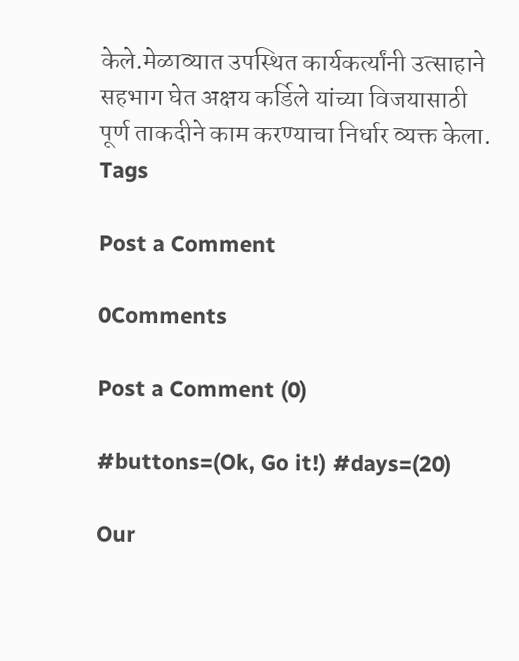केले.मेळाव्यात उपस्थित कार्यकर्त्यांनी उत्साहाने सहभाग घेत अक्षय कर्डिले यांच्या विजयासाठी पूर्ण ताकदीने काम करण्याचा निर्धार व्यक्त केला.
Tags

Post a Comment

0Comments

Post a Comment (0)

#buttons=(Ok, Go it!) #days=(20)

Our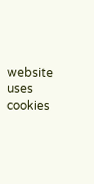website uses cookies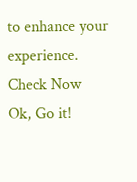to enhance your experience. Check Now
Ok, Go it!